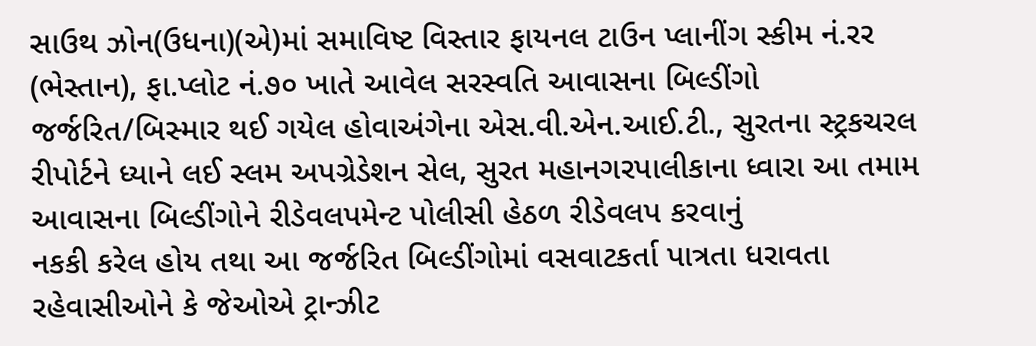સાઉથ ઝોન(ઉધના)(એ)માં સમાવિષ્ટ વિસ્તાર ફાયનલ ટાઉન પ્લાનીંગ સ્કીમ નં.રર (ભેસ્તાન), ફા.પ્લોટ નં.૭૦ ખાતે આવેલ સરસ્વતિ આવાસના બિલ્ડીંગો જર્જરિત/બિસ્માર થઈ ગયેલ હોવાઅંગેના એસ.વી.એન.આઈ.ટી., સુરતના સ્ટ્રકચરલ રીપોર્ટને ધ્યાને લઈ સ્લમ અપગ્રેડેશન સેલ, સુરત મહાનગરપાલીકાના ધ્વારા આ તમામ આવાસના બિલ્ડીંગોને રીડેવલપમેન્ટ પોલીસી હેઠળ રીડેવલપ કરવાનું
નકકી કરેલ હોય તથા આ જર્જરિત બિલ્ડીંગોમાં વસવાટકર્તા પાત્રતા ધરાવતા રહેવાસીઓને કે જેઓએ ટ્રાન્ઝીટ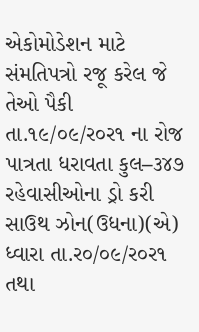એકોમોડેશન માટે સંમતિપત્રો રજૂ કરેલ જે તેઓ પૈકી તા.૧૯/૦૯/ર૦ર૧ ના રોજ પાત્રતા ધરાવતા કુલ–૩૪૭ રહેવાસીઓના ડ્રો કરી સાઉથ ઝોન(ઉધના)(એ) ધ્વારા તા.ર૦/૦૯/ર૦ર૧ તથા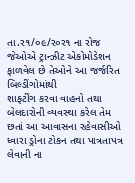તા.ર૧/૦૯/ર૦ર૧ ના રોજ જેઓએ ટ્રાન્ઝીટ એકોમોડેશન ફાળવેલ છે તેઓને આ જર્જરિત બિલ્ડીંગોમાંથી
શાફટીંગ કરવા વાહનો તથા બેલદારોની વ્યવસ્થા કરેલ તેમ છતાં આ આવાસના રહેવાસીઓ ધ્વારા ડ્રોના ટોકન તથા પાત્રતાપત્ર લેવાની ના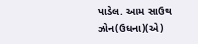પાડેલ. આમ સાઉથ ઝોન(ઉધના)(એ)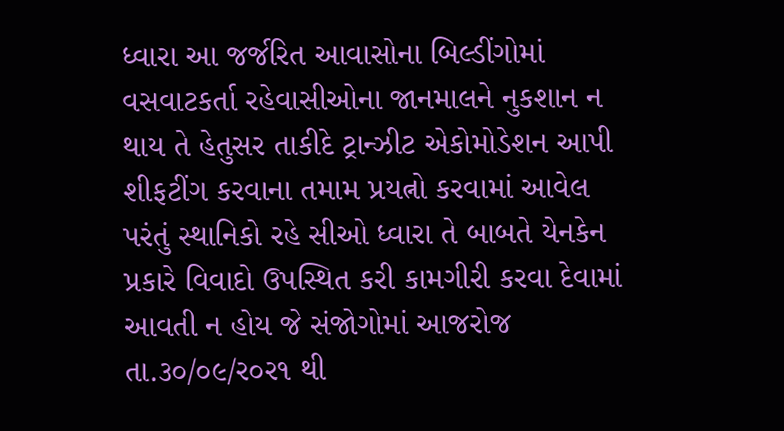ધ્વારા આ જર્જરિત આવાસોના બિલ્ડીંગોમાં વસવાટકર્તા રહેવાસીઓના જાનમાલને નુકશાન ન થાય તે હેતુસર તાકીદે ટ્રાન્ઝીટ એકોમોડેશન આપી શીફટીંગ કરવાના તમામ પ્રયત્નો કરવામાં આવેલ પરંતું સ્થાનિકો રહે સીઓ ધ્વારા તે બાબતે યેનકેન પ્રકારે વિવાદો ઉપસ્થિત કરી કામગીરી કરવા દેવામાં આવતી ન હોય જે સંજોગોમાં આજરોજ તા.૩૦/૦૯/ર૦ર૧ થી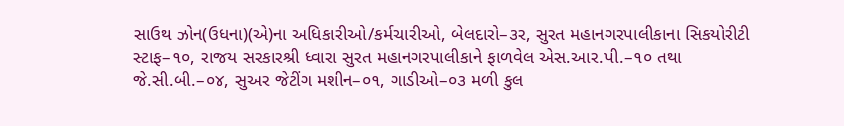સાઉથ ઝોન(ઉધના)(એ)ના અધિકારીઓ/કર્મચારીઓ, બેલદારો–૩ર, સુરત મહાનગરપાલીકાના સિકયોરીટી સ્ટાફ–૧૦, રાજય સરકારશ્રી ધ્વારા સુરત મહાનગરપાલીકાને ફાળવેલ એસ.આર.પી.–૧૦ તથા જે.સી.બી.–૦૪, સુઅર જેટીંગ મશીન–૦૧, ગાડીઓ–૦૩ મળી કુલ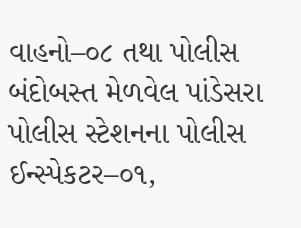વાહનો–૦૮ તથા પોલીસ બંદોબસ્ત મેળવેલ પાંડેસરા પોલીસ સ્ટેશનના પોલીસ ઈન્સ્પેકટર–૦૧,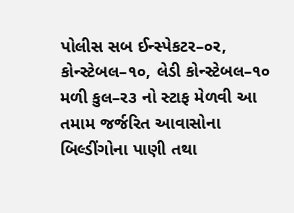પોલીસ સબ ઈન્સ્પેકટર–૦ર, કોન્સ્ટેબલ–૧૦, લેડી કોન્સ્ટેબલ–૧૦ મળી કુલ–ર૩ નો સ્ટાફ મેળવી આ તમામ જર્જરિત આવાસોના બિલ્ડીંગોના પાણી તથા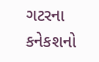ગટરના કનેકશનો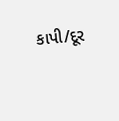કાપી/દૂર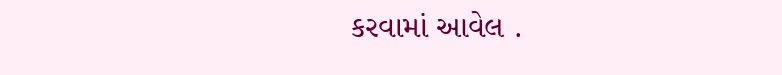કરવામાં આવેલ .